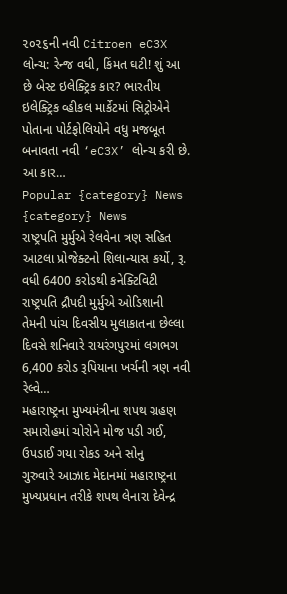૨૦૨૬ની નવી Citroen eC3X લોન્ચ: રેન્જ વધી, કિંમત ઘટી! શું આ છે બેસ્ટ ઇલેક્ટ્રિક કાર? ભારતીય ઇલેક્ટ્રિક વ્હીકલ માર્કેટમાં સિટ્રોએને પોતાના પોર્ટફોલિયોને વધુ મજબૂત બનાવતા નવી ‘eC3X’ લોન્ચ કરી છે. આ કાર…
Popular {category} News
{category} News
રાષ્ટ્રપતિ મુર્મુએ રેલવેના ત્રણ સહિત આટલા પ્રોજેક્ટનો શિલાન્યાસ કર્યો, રૂ. વધી 6400 કરોડથી કનેક્ટિવિટી
રાષ્ટ્રપતિ દ્રૌપદી મુર્મુએ ઓડિશાની તેમની પાંચ દિવસીય મુલાકાતના છેલ્લા દિવસે શનિવારે રાયરંગપુરમાં લગભગ 6,400 કરોડ રૂપિયાના ખર્ચની ત્રણ નવી રેલ્વે…
મહારાષ્ટ્રના મુખ્યમંત્રીના શપથ ગ્રહણ સમારોહમાં ચોરોને મોજ પડી ગઈ, ઉપડાઈ ગયા રોકડ અને સોનુ
ગુરુવારે આઝાદ મેદાનમાં મહારાષ્ટ્રના મુખ્યપ્રધાન તરીકે શપથ લેનારા દેવેન્દ્ર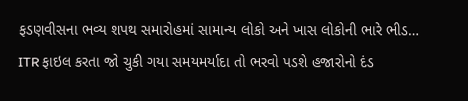ફડણવીસના ભવ્ય શપથ સમારોહમાં સામાન્ય લોકો અને ખાસ લોકોની ભારે ભીડ…
ITR ફાઇલ કરતા જો ચુકી ગયા સમયમર્યાદા તો ભરવો પડશે હજારોનો દંડ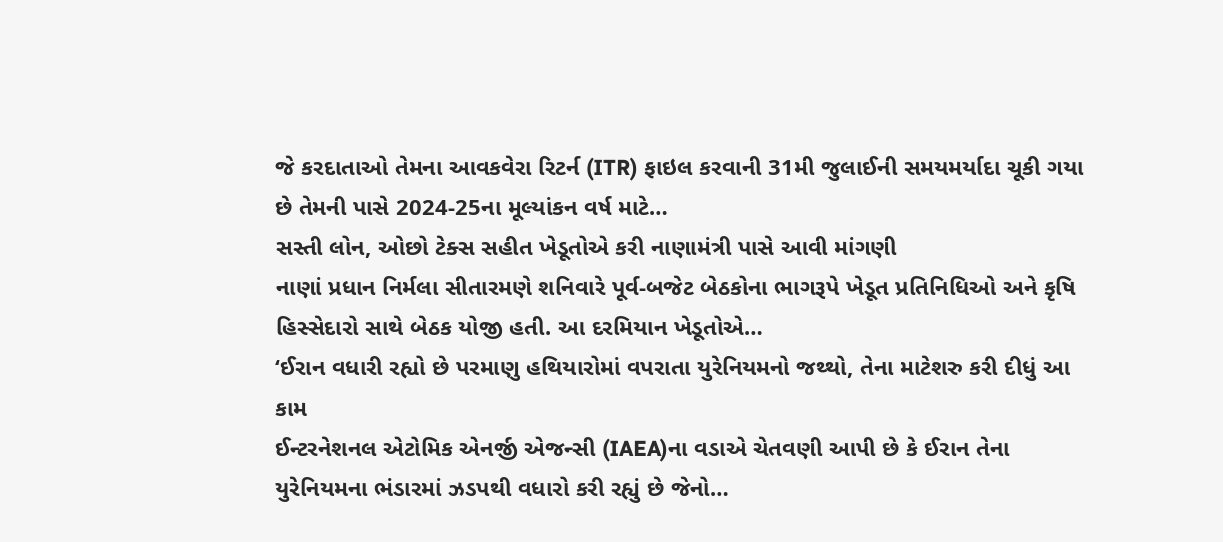જે કરદાતાઓ તેમના આવકવેરા રિટર્ન (ITR) ફાઇલ કરવાની 31મી જુલાઈની સમયમર્યાદા ચૂકી ગયા છે તેમની પાસે 2024-25ના મૂલ્યાંકન વર્ષ માટે…
સસ્તી લોન, ઓછો ટેક્સ સહીત ખેડૂતોએ કરી નાણામંત્રી પાસે આવી માંગણી
નાણાં પ્રધાન નિર્મલા સીતારમણે શનિવારે પૂર્વ-બજેટ બેઠકોના ભાગરૂપે ખેડૂત પ્રતિનિધિઓ અને કૃષિ હિસ્સેદારો સાથે બેઠક યોજી હતી. આ દરમિયાન ખેડૂતોએ…
‘ઈરાન વધારી રહ્યો છે પરમાણુ હથિયારોમાં વપરાતા યુરેનિયમનો જથ્થો, તેના માટેશરુ કરી દીધું આ કામ
ઈન્ટરનેશનલ એટોમિક એનર્જી એજન્સી (IAEA)ના વડાએ ચેતવણી આપી છે કે ઈરાન તેના યુરેનિયમના ભંડારમાં ઝડપથી વધારો કરી રહ્યું છે જેનો…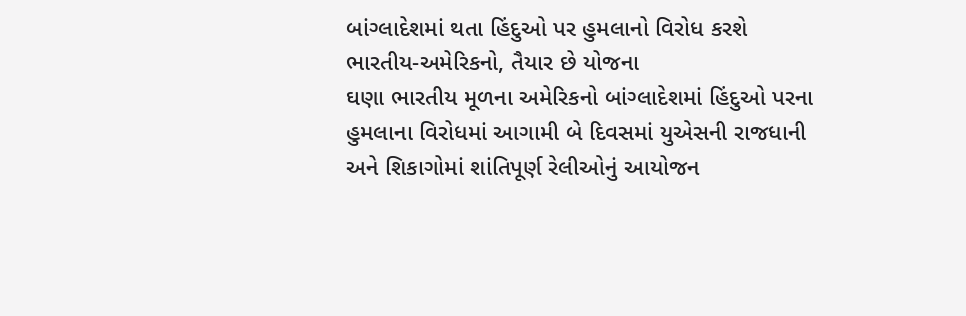બાંગ્લાદેશમાં થતા હિંદુઓ પર હુમલાનો વિરોધ કરશે ભારતીય-અમેરિકનો, તૈયાર છે યોજના
ઘણા ભારતીય મૂળના અમેરિકનો બાંગ્લાદેશમાં હિંદુઓ પરના હુમલાના વિરોધમાં આગામી બે દિવસમાં યુએસની રાજધાની અને શિકાગોમાં શાંતિપૂર્ણ રેલીઓનું આયોજન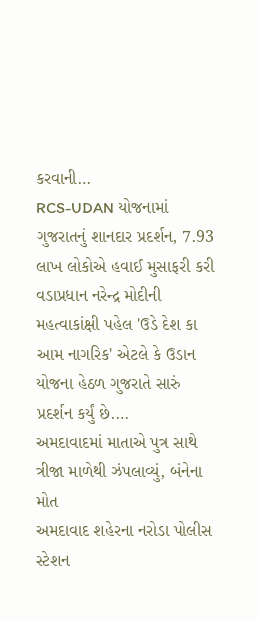કરવાની…
RCS-UDAN યોજનામાં ગુજરાતનું શાનદાર પ્રદર્શન, 7.93 લાખ લોકોએ હવાઈ મુસાફરી કરી
વડાપ્રધાન નરેન્દ્ર મોદીની મહત્વાકાંક્ષી પહેલ 'ઉડે દેશ કા આમ નાગરિક' એટલે કે ઉડાન યોજના હેઠળ ગુજરાતે સારું પ્રદર્શન કર્યું છે.…
અમદાવાદમાં માતાએ પુત્ર સાથે ત્રીજા માળેથી ઝંપલાવ્યું, બંનેના મોત
અમદાવાદ શહેરના નરોડા પોલીસ સ્ટેશન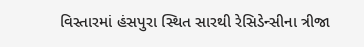વિસ્તારમાં હંસપુરા સ્થિત સારથી રેસિડેન્સીના ત્રીજા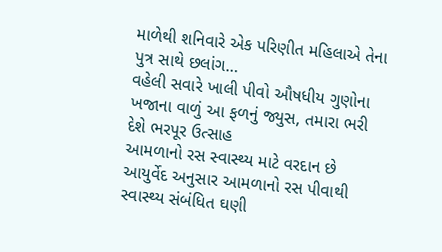માળેથી શનિવારે એક પરિણીત મહિલાએ તેના પુત્ર સાથે છલાંગ…
વહેલી સવારે ખાલી પીવો ઔષધીય ગુણોના ખજાના વાળું આ ફળનું જ્યુસ, તમારા ભરી દેશે ભરપૂર ઉત્સાહ
આમળાનો રસ સ્વાસ્થ્ય માટે વરદાન છે આયુર્વેદ અનુસાર આમળાનો રસ પીવાથી સ્વાસ્થ્ય સંબંધિત ઘણી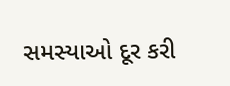સમસ્યાઓ દૂર કરી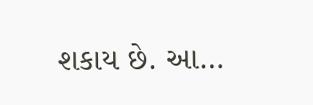શકાય છે. આ…